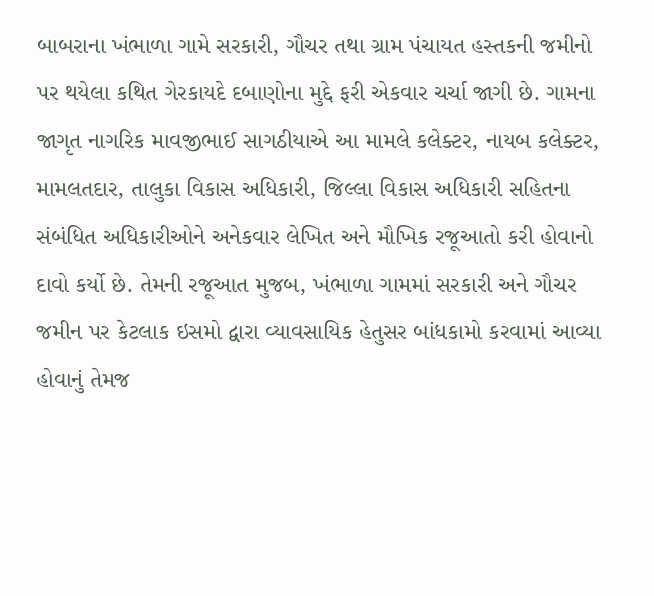બાબરાના ખંભાળા ગામે સરકારી, ગૌચર તથા ગ્રામ પંચાયત હસ્તકની જમીનો પર થયેલા કથિત ગેરકાયદે દબાણોના મુદ્દે ફરી એકવાર ચર્ચા જાગી છે. ગામના જાગૃત નાગરિક માવજીભાઈ સાગઠીયાએ આ મામલે કલેક્ટર, નાયબ કલેક્ટર, મામલતદાર, તાલુકા વિકાસ અધિકારી, જિલ્લા વિકાસ અધિકારી સહિતના સંબંધિત અધિકારીઓને અનેકવાર લેખિત અને મૌખિક રજૂઆતો કરી હોવાનો દાવો કર્યો છે. તેમની રજૂઆત મુજબ, ખંભાળા ગામમાં સરકારી અને ગૌચર જમીન પર કેટલાક ઇસમો દ્વારા વ્યાવસાયિક હેતુસર બાંધકામો કરવામાં આવ્યા હોવાનું તેમજ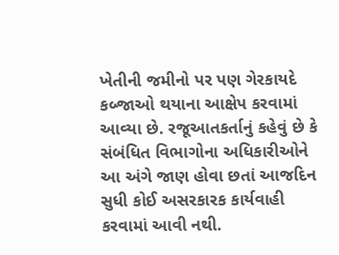ખેતીની જમીનો પર પણ ગેરકાયદે કબ્જાઓ થયાના આક્ષેપ કરવામાં આવ્યા છે. રજૂઆતકર્તાનું કહેવું છે કે સંબંધિત વિભાગોના અધિકારીઓને આ અંગે જાણ હોવા છતાં આજદિન સુધી કોઈ અસરકારક કાર્યવાહી કરવામાં આવી નથી.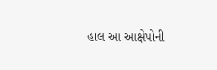હાલ આ આક્ષેપોની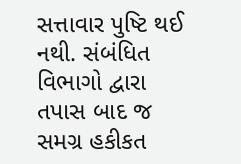સત્તાવાર પુષ્ટિ થઈ નથી. સંબંધિત વિભાગો દ્વારા તપાસ બાદ જ સમગ્ર હકીકત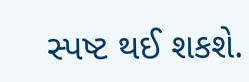સ્પષ્ટ થઈ શકશે.